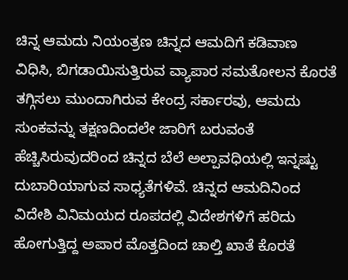ಚಿನ್ನ ಆಮದು ನಿಯಂತ್ರಣ ಚಿನ್ನದ ಆಮದಿಗೆ ಕಡಿವಾಣ ವಿಧಿಸಿ, ಬಿಗಡಾಯಿಸುತ್ತಿರುವ ವ್ಯಾಪಾರ ಸಮತೋಲನ ಕೊರತೆ ತಗ್ಗಿಸಲು ಮುಂದಾಗಿರುವ ಕೇಂದ್ರ ಸರ್ಕಾರವು, ಆಮದು ಸುಂಕವನ್ನು ತಕ್ಷಣದಿಂದಲೇ ಜಾರಿಗೆ ಬರುವಂತೆ ಹೆಚ್ಚಿಸಿರುವುದರಿಂದ ಚಿನ್ನದ ಬೆಲೆ ಅಲ್ಪಾವಧಿಯಲ್ಲಿ ಇನ್ನಷ್ಟು ದುಬಾರಿಯಾಗುವ ಸಾಧ್ಯತೆಗಳಿವೆ. ಚಿನ್ನದ ಆಮದಿನಿಂದ ವಿದೇಶಿ ವಿನಿಮಯದ ರೂಪದಲ್ಲಿ ವಿದೇಶಗಳಿಗೆ ಹರಿದು ಹೋಗುತ್ತಿದ್ದ ಅಪಾರ ಮೊತ್ತದಿಂದ ಚಾಲ್ತಿ ಖಾತೆ ಕೊರತೆ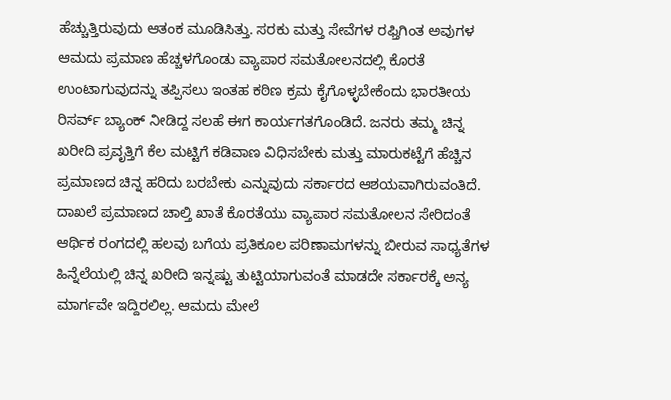ಹೆಚ್ಚುತ್ತಿರುವುದು ಆತಂಕ ಮೂಡಿಸಿತ್ತು. ಸರಕು ಮತ್ತು ಸೇವೆಗಳ ರಫ್ತಿಗಿಂತ ಅವುಗಳ ಆಮದು ಪ್ರಮಾಣ ಹೆಚ್ಚಳಗೊಂಡು ವ್ಯಾಪಾರ ಸಮತೋಲನದಲ್ಲಿ ಕೊರತೆ ಉಂಟಾಗುವುದನ್ನು ತಪ್ಪಿಸಲು ಇಂತಹ ಕಠಿಣ ಕ್ರಮ ಕೈಗೊಳ್ಳಬೇಕೆಂದು ಭಾರತೀಯ ರಿಸರ್ವ್ ಬ್ಯಾಂಕ್ ನೀಡಿದ್ದ ಸಲಹೆ ಈಗ ಕಾರ್ಯಗತಗೊಂಡಿದೆ. ಜನರು ತಮ್ಮ ಚಿನ್ನ ಖರೀದಿ ಪ್ರವೃತ್ತಿಗೆ ಕೆಲ ಮಟ್ಟಿಗೆ ಕಡಿವಾಣ ವಿಧಿಸಬೇಕು ಮತ್ತು ಮಾರುಕಟ್ಟೆಗೆ ಹೆಚ್ಚಿನ ಪ್ರಮಾಣದ ಚಿನ್ನ ಹರಿದು ಬರಬೇಕು ಎನ್ನುವುದು ಸರ್ಕಾರದ ಆಶಯವಾಗಿರುವಂತಿದೆ. ದಾಖಲೆ ಪ್ರಮಾಣದ ಚಾಲ್ತಿ ಖಾತೆ ಕೊರತೆಯು ವ್ಯಾಪಾರ ಸಮತೋಲನ ಸೇರಿದಂತೆ ಆರ್ಥಿಕ ರಂಗದಲ್ಲಿ ಹಲವು ಬಗೆಯ ಪ್ರತಿಕೂಲ ಪರಿಣಾಮಗಳನ್ನು ಬೀರುವ ಸಾಧ್ಯತೆಗಳ ಹಿನ್ನೆಲೆಯಲ್ಲಿ ಚಿನ್ನ ಖರೀದಿ ಇನ್ನಷ್ಟು ತುಟ್ಟಿಯಾಗುವಂತೆ ಮಾಡದೇ ಸರ್ಕಾರಕ್ಕೆ ಅನ್ಯ ಮಾರ್ಗವೇ ಇದ್ದಿರಲಿಲ್ಲ. ಆಮದು ಮೇಲೆ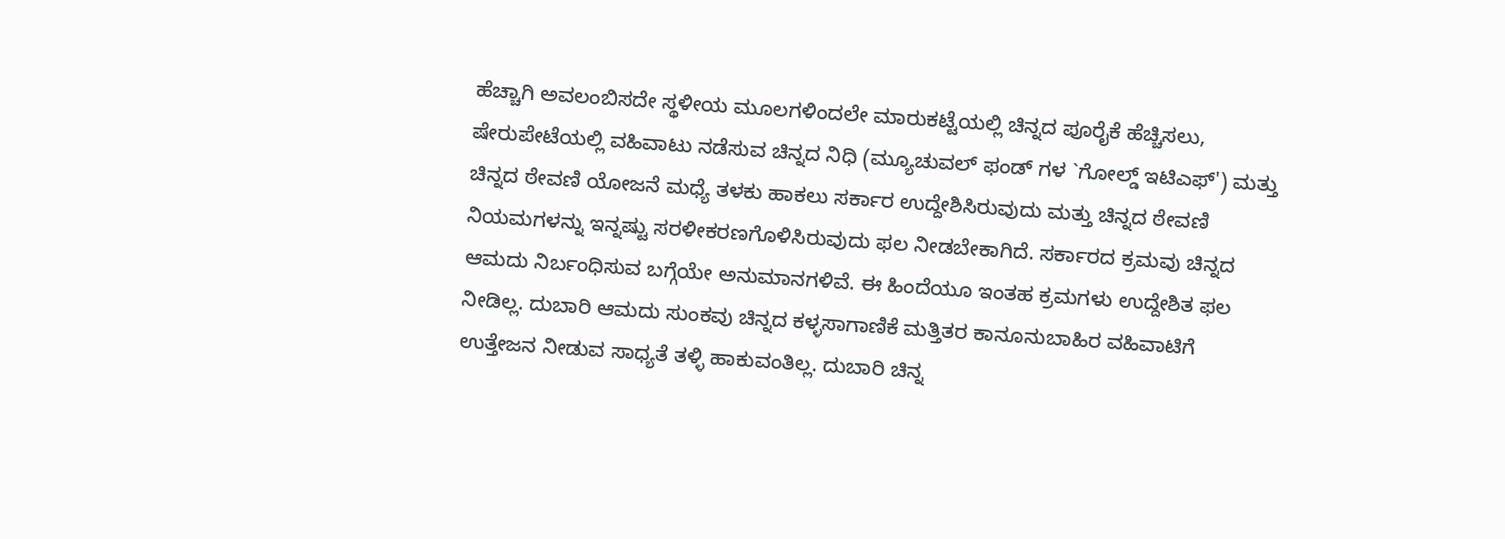ಹೆಚ್ಚಾಗಿ ಅವಲಂಬಿಸದೇ ಸ್ಥಳೀಯ ಮೂಲಗಳಿಂದಲೇ ಮಾರುಕಟ್ಟೆಯಲ್ಲಿ ಚಿನ್ನದ ಪೂರೈಕೆ ಹೆಚ್ಚಿಸಲು, ಷೇರುಪೇಟೆಯಲ್ಲಿ ವಹಿವಾಟು ನಡೆಸುವ ಚಿನ್ನದ ನಿಧಿ (ಮ್ಯೂಚುವಲ್ ಫಂಡ್ ಗಳ `ಗೋಲ್ಡ್ ಇಟಿಎಫ್') ಮತ್ತು ಚಿನ್ನದ ಠೇವಣಿ ಯೋಜನೆ ಮಧ್ಯೆ ತಳಕು ಹಾಕಲು ಸರ್ಕಾರ ಉದ್ದೇಶಿಸಿರುವುದು ಮತ್ತು ಚಿನ್ನದ ಠೇವಣಿ ನಿಯಮಗಳನ್ನು ಇನ್ನಷ್ಟು ಸರಳೀಕರಣಗೊಳಿಸಿರುವುದು ಫಲ ನೀಡಬೇಕಾಗಿದೆ. ಸರ್ಕಾರದ ಕ್ರಮವು ಚಿನ್ನದ ಆಮದು ನಿರ್ಬಂಧಿಸುವ ಬಗ್ಗೆಯೇ ಅನುಮಾನಗಳಿವೆ. ಈ ಹಿಂದೆಯೂ ಇಂತಹ ಕ್ರಮಗಳು ಉದ್ದೇಶಿತ ಫಲ ನೀಡಿಲ್ಲ. ದುಬಾರಿ ಆಮದು ಸುಂಕವು ಚಿನ್ನದ ಕಳ್ಳಸಾಗಾಣಿಕೆ ಮತ್ತಿತರ ಕಾನೂನುಬಾಹಿರ ವಹಿವಾಟಿಗೆ ಉತ್ತೇಜನ ನೀಡುವ ಸಾಧ್ಯತೆ ತಳ್ಳಿ ಹಾಕುವಂತಿಲ್ಲ. ದುಬಾರಿ ಚಿನ್ನ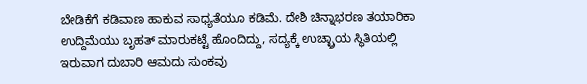ಬೇಡಿಕೆಗೆ ಕಡಿವಾಣ ಹಾಕುವ ಸಾಧ್ಯತೆಯೂ ಕಡಿಮೆ. ದೇಶಿ ಚಿನ್ನಾಭರಣ ತಯಾರಿಕಾ ಉದ್ದಿಮೆಯು ಬೃಹತ್ ಮಾರುಕಟ್ಟೆ ಹೊಂದಿದ್ದು, ಸದ್ಯಕ್ಕೆ ಉಚ್ಛ್ರಾಯ ಸ್ಥಿತಿಯಲ್ಲಿ ಇರುವಾಗ ದುಬಾರಿ ಆಮದು ಸುಂಕವು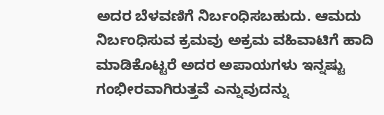ಅದರ ಬೆಳವಣಿಗೆ ನಿರ್ಬಂಧಿಸಬಹುದು. ಆಮದು ನಿರ್ಬಂಧಿಸುವ ಕ್ರಮವು ಅಕ್ರಮ ವಹಿವಾಟಿಗೆ ಹಾದಿ ಮಾಡಿಕೊಟ್ಟರೆ ಅದರ ಅಪಾಯಗಳು ಇನ್ನಷ್ಟು ಗಂಭೀರವಾಗಿರುತ್ತವೆ ಎನ್ನುವುದನ್ನು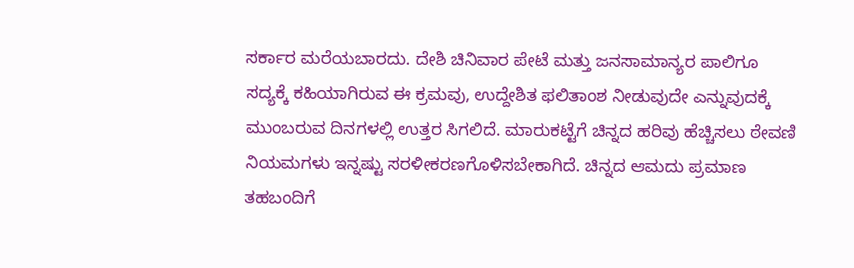ಸರ್ಕಾರ ಮರೆಯಬಾರದು. ದೇಶಿ ಚಿನಿವಾರ ಪೇಟೆ ಮತ್ತು ಜನಸಾಮಾನ್ಯರ ಪಾಲಿಗೂ ಸದ್ಯಕ್ಕೆ ಕಹಿಯಾಗಿರುವ ಈ ಕ್ರಮವು, ಉದ್ದೇಶಿತ ಫಲಿತಾಂಶ ನೀಡುವುದೇ ಎನ್ನುವುದಕ್ಕೆ ಮುಂಬರುವ ದಿನಗಳಲ್ಲಿ ಉತ್ತರ ಸಿಗಲಿದೆ. ಮಾರುಕಟ್ಟೆಗೆ ಚಿನ್ನದ ಹರಿವು ಹೆಚ್ಚಿಸಲು ಠೇವಣಿ ನಿಯಮಗಳು ಇನ್ನಷ್ಟು ಸರಳೀಕರಣಗೊಳಿಸಬೇಕಾಗಿದೆ. ಚಿನ್ನದ ಆಮದು ಪ್ರಮಾಣ ತಹಬಂದಿಗೆ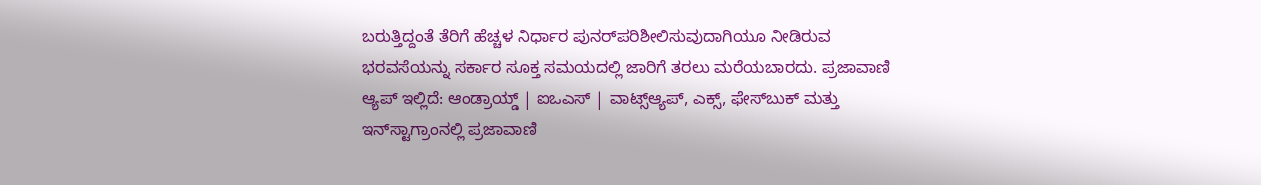ಬರುತ್ತಿದ್ದಂತೆ ತೆರಿಗೆ ಹೆಚ್ಚಳ ನಿರ್ಧಾರ ಪುನರ್‌ಪರಿಶೀಲಿಸುವುದಾಗಿಯೂ ನೀಡಿರುವ ಭರವಸೆಯನ್ನು ಸರ್ಕಾರ ಸೂಕ್ತ ಸಮಯದಲ್ಲಿ ಜಾರಿಗೆ ತರಲು ಮರೆಯಬಾರದು. ಪ್ರಜಾವಾಣಿ ಆ್ಯಪ್ ಇಲ್ಲಿದೆ: ಆಂಡ್ರಾಯ್ಡ್ | ಐಒಎಸ್ | ವಾಟ್ಸ್ಆ್ಯಪ್, ಎಕ್ಸ್, ಫೇಸ್‌ಬುಕ್ ಮತ್ತು ಇನ್‌ಸ್ಟಾಗ್ರಾಂನಲ್ಲಿ ಪ್ರಜಾವಾಣಿ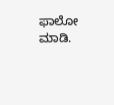ಫಾಲೋ ಮಾಡಿ.